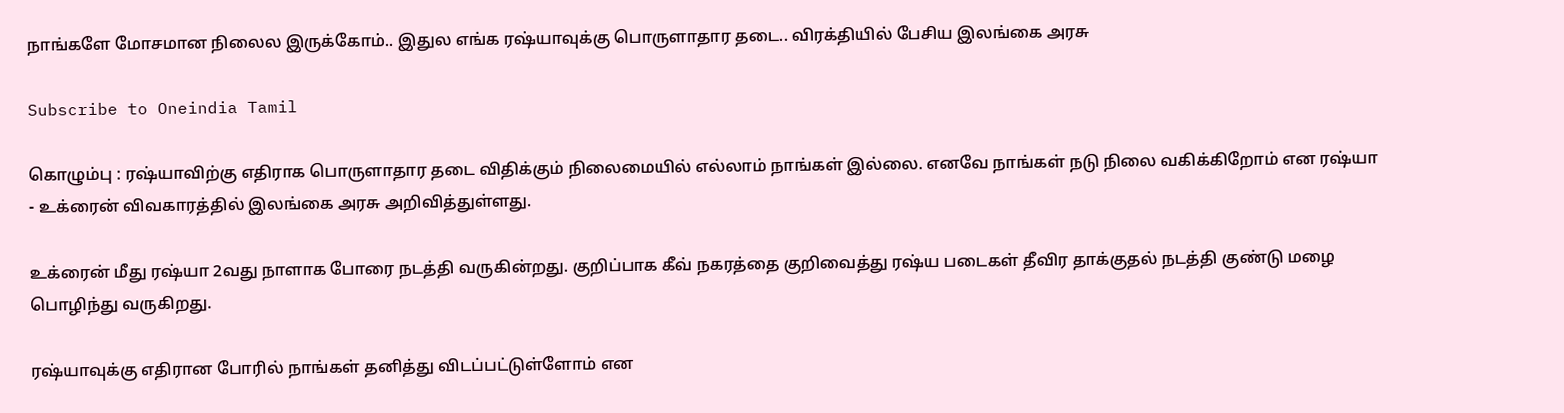நாங்களே மோசமான நிலைல இருக்கோம்.. இதுல எங்க ரஷ்யாவுக்கு பொருளாதார தடை.. விரக்தியில் பேசிய இலங்கை அரசு

Subscribe to Oneindia Tamil

கொழும்பு : ரஷ்யாவிற்கு எதிராக பொருளாதார தடை விதிக்கும் நிலைமையில் எல்லாம் நாங்கள் இல்லை. எனவே நாங்கள் நடு நிலை வகிக்கிறோம் என ரஷ்யா - உக்ரைன் விவகாரத்தில் இலங்கை அரசு அறிவித்துள்ளது.

உக்ரைன் மீது ரஷ்யா 2வது நாளாக போரை நடத்தி வருகின்றது. குறிப்பாக கீவ் நகரத்தை குறிவைத்து ரஷ்ய படைகள் தீவிர தாக்குதல் நடத்தி குண்டு மழை பொழிந்து வருகிறது.

ரஷ்யாவுக்கு எதிரான போரில் நாங்கள் தனித்து விடப்பட்டுள்ளோம் என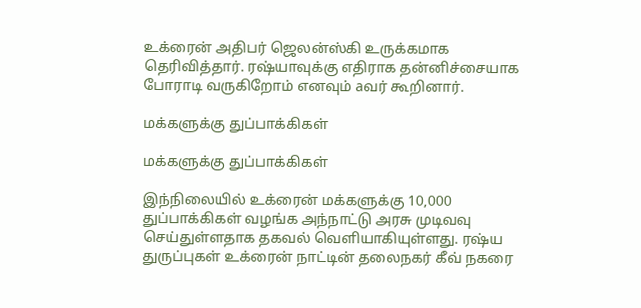உக்ரைன் அதிபர் ஜெலன்ஸ்கி உருக்கமாக தெரிவித்தார். ரஷ்யாவுக்கு எதிராக தன்னிச்சையாக போராடி வருகிறோம் எனவும் aவர் கூறினார்.

மக்களுக்கு துப்பாக்கிகள்

மக்களுக்கு துப்பாக்கிகள்

இந்நிலையில் உக்ரைன் மக்களுக்கு 10,000 துப்பாக்கிகள் வழங்க அந்நாட்டு அரசு முடிவவு செய்துள்ளதாக தகவல் வெளியாகியுள்ளது. ரஷ்ய துருப்புகள் உக்ரைன் நாட்டின் தலைநகர் கீவ் நகரை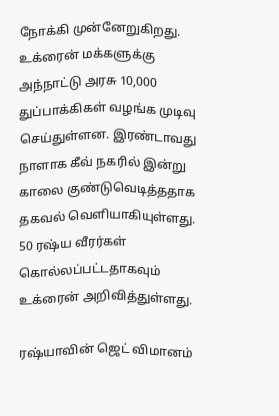நோக்கி முன்னேறுகிறது. உக்ரைன் மக்களுக்கு அந்நாட்டு அரசு 10,000 துப்பாக்கிகள் வழங்க முடிவு செய்துள்ளன. இரண்டாவது நாளாக கீவ் நகரில் இன்று காலை குண்டுவெடித்ததாக தகவல் வெளியாகியுள்ளது. 50 ரஷ்ய வீரர்கள் கொல்லப்பட்டதாகவும் உக்ரைன் அறிவித்துள்ளது.

ரஷ்யாவின் ஜெட் விமானம்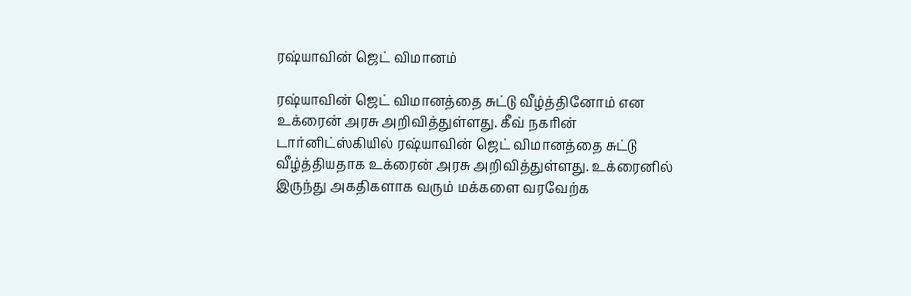ரஷ்யாவின் ஜெட் விமானம்

ரஷ்யாவின் ஜெட் விமானத்தை சுட்டு வீழ்த்தினோம் என உக்ரைன் அரசு அறிவித்துள்ளது. கீவ் நகரின் டார்னிட்ஸ்கியில் ரஷ்யாவின் ஜெட் விமானத்தை சுட்டு வீழ்த்தியதாக உக்ரைன் அரசு அறிவித்துள்ளது. உக்ரைனில் இருந்து அகதிகளாக வரும் மக்களை வரவேற்க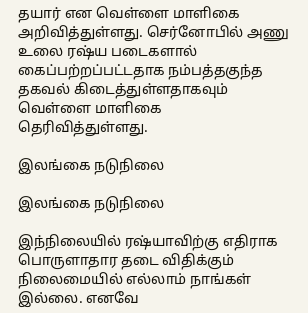தயார் என வெள்ளை மாளிகை அறிவித்துள்ளது. செர்னோபில் அணு உலை ரஷ்ய படைகளால் கைப்பற்றப்பட்டதாக நம்பத்தகுந்த தகவல் கிடைத்துள்ளதாகவும் வெள்ளை மாளிகை தெரிவித்துள்ளது.

இலங்கை நடுநிலை

இலங்கை நடுநிலை

இந்நிலையில் ரஷ்யாவிற்கு எதிராக பொருளாதார தடை விதிக்கும் நிலைமையில் எல்லாம் நாங்கள் இல்லை. எனவே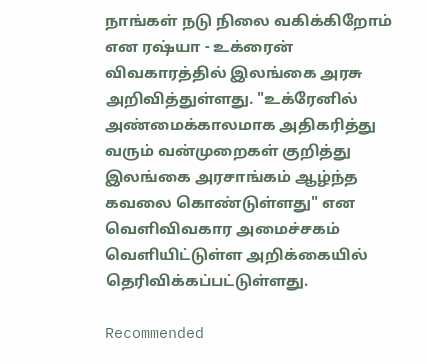நாங்கள் நடு நிலை வகிக்கிறோம் என ரஷ்யா - உக்ரைன் விவகாரத்தில் இலங்கை அரசு அறிவித்துள்ளது. "உக்ரேனில் அண்மைக்காலமாக அதிகரித்து வரும் வன்முறைகள் குறித்து இலங்கை அரசாங்கம் ஆழ்ந்த கவலை கொண்டுள்ளது" என வெளிவிவகார அமைச்சகம் வெளியிட்டுள்ள அறிக்கையில் தெரிவிக்கப்பட்டுள்ளது.

Recommended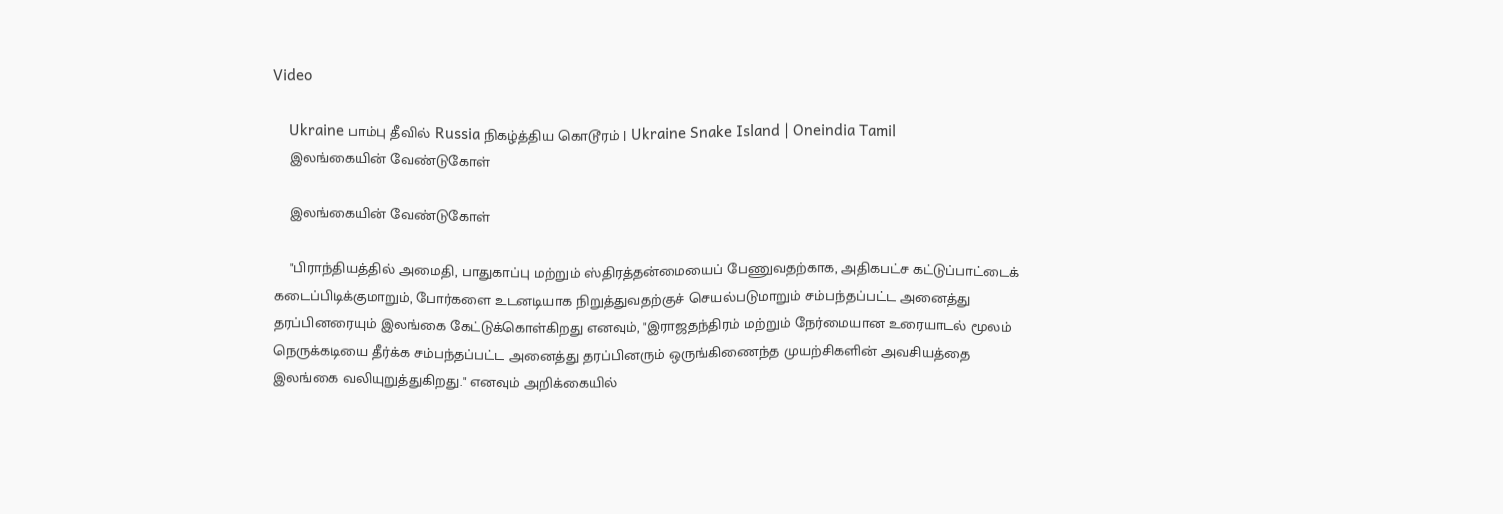Video

    Ukraine பாம்பு தீவில் Russia நிகழ்த்திய கொடூரம் | Ukraine Snake Island | Oneindia Tamil
    இலங்கையின் வேண்டுகோள்

    இலங்கையின் வேண்டுகோள்

    "பிராந்தியத்தில் அமைதி, பாதுகாப்பு மற்றும் ஸ்திரத்தன்மையைப் பேணுவதற்காக, அதிகபட்ச கட்டுப்பாட்டைக் கடைப்பிடிக்குமாறும், போர்களை உடனடியாக நிறுத்துவதற்குச் செயல்படுமாறும் சம்பந்தப்பட்ட அனைத்து தரப்பினரையும் இலங்கை கேட்டுக்கொள்கிறது எனவும், "இராஜதந்திரம் மற்றும் நேர்மையான உரையாடல் மூலம் நெருக்கடியை தீர்க்க சம்பந்தப்பட்ட அனைத்து தரப்பினரும் ஒருங்கிணைந்த முயற்சிகளின் அவசியத்தை இலங்கை வலியுறுத்துகிறது." எனவும் அறிக்கையில்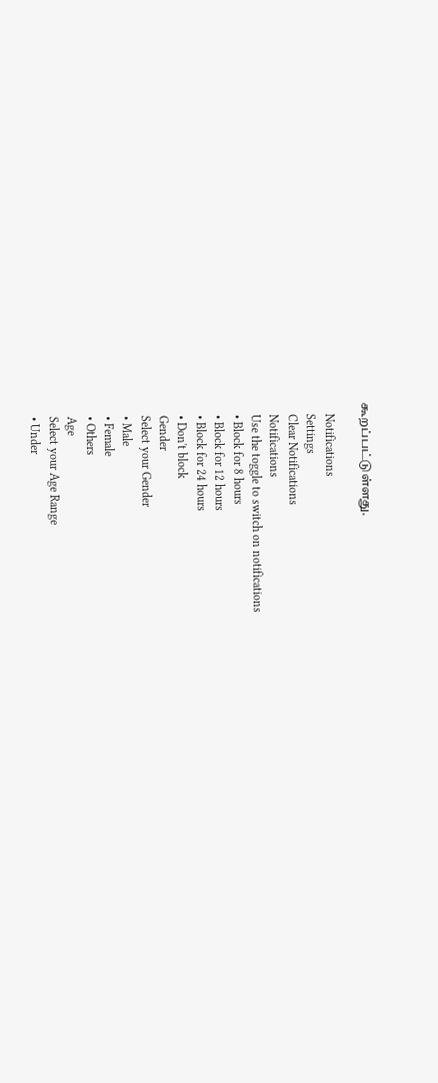கூறப்பட்டுள்ளது.

    Notifications
    Settings
    Clear Notifications
    Notifications
    Use the toggle to switch on notifications
    • Block for 8 hours
    • Block for 12 hours
    • Block for 24 hours
    • Don't block
    Gender
    Select your Gender
    • Male
    • Female
    • Others
    Age
    Select your Age Range
    • Under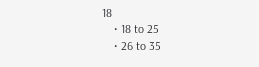18
    • 18 to 25
    • 26 to 35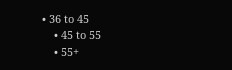• 36 to 45
    • 45 to 55
    • 55+